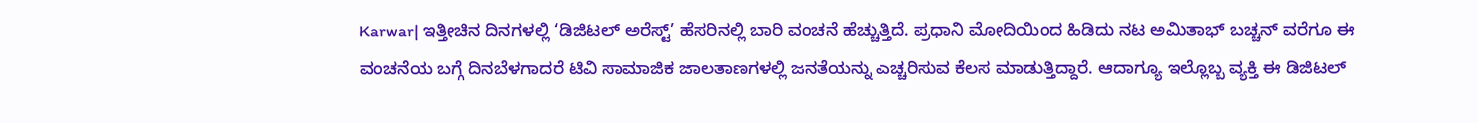Karwar| ಇತ್ತೀಚಿನ ದಿನಗಳಲ್ಲಿ ‘ಡಿಜಿಟಲ್ ಅರೆಸ್ಟ್’ ಹೆಸರಿನಲ್ಲಿ ಬಾರಿ ವಂಚನೆ ಹೆಚ್ಚುತ್ತಿದೆ. ಪ್ರಧಾನಿ ಮೋದಿಯಿಂದ ಹಿಡಿದು ನಟ ಅಮಿತಾಭ್ ಬಚ್ಚನ್ ವರೆಗೂ ಈ ವಂಚನೆಯ ಬಗ್ಗೆ ದಿನಬೆಳಗಾದರೆ ಟಿವಿ ಸಾಮಾಜಿಕ ಜಾಲತಾಣಗಳಲ್ಲಿ ಜನತೆಯನ್ನು ಎಚ್ಚರಿಸುವ ಕೆಲಸ ಮಾಡುತ್ತಿದ್ದಾರೆ. ಆದಾಗ್ಯೂ ಇಲ್ಲೊಬ್ಬ ವ್ಯಕ್ತಿ ಈ ಡಿಜಿಟಲ್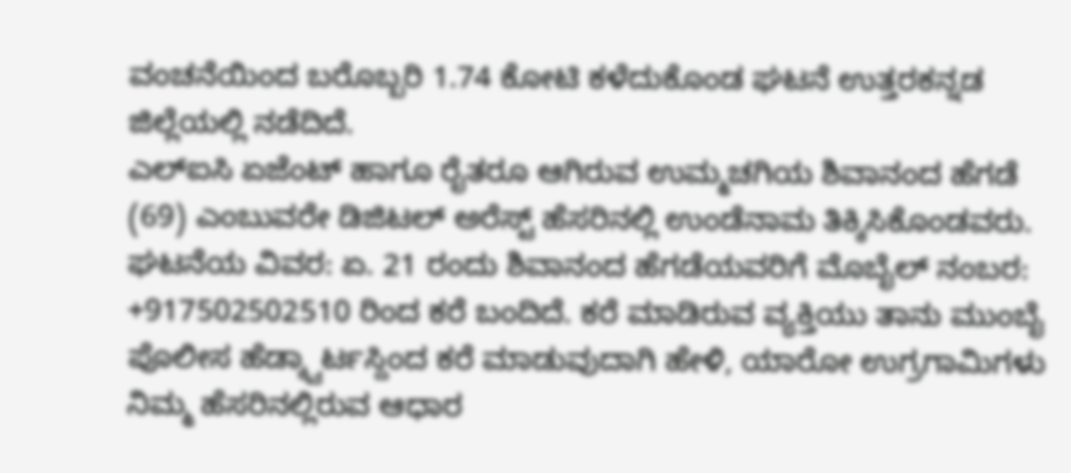ವಂಚನೆಯಿಂದ ಬರೊಬ್ಬರಿ 1.74 ಕೋಟಿ ಕಳೆದುಕೊಂಡ ಘಟನೆ ಉತ್ತರಕನ್ನಡ ಜಿಲ್ಲೆಯಲ್ಲಿ ನಡೆದಿದೆ.
ಎಲ್ಐಸಿ ಏಜೆಂಟ್ ಹಾಗೂ ರೈತರೂ ಆಗಿರುವ ಉಮ್ಮಚಗಿಯ ಶಿವಾನಂದ ಹೆಗಡೆ (69) ಎಂಬುವರೇ ಡಿಜಿಟಲ್ ಅರೆಸ್ಟ್ ಹೆಸರಿನಲ್ಲಿ ಉಂಡೆನಾಮ ತಿಕ್ಕಿಸಿಕೊಂಡವರು.
ಘಟನೆಯ ವಿವರ: ಏ. 21 ರಂದು ಶಿವಾನಂದ ಹೆಗಡೆಯವರಿಗೆ ಮೊಬೈಲ್ ನಂಬರ: +917502502510 ರಿಂದ ಕರೆ ಬಂದಿದೆ. ಕರೆ ಮಾಡಿರುವ ವ್ಯಕ್ತಿಯು ತಾನು ಮುಂಬೈ ಪೊಲೀಸ ಹೆಡ್ಕ್ವಾರ್ಟಸ್ದಿಂದ ಕರೆ ಮಾಡುವುದಾಗಿ ಹೇಳಿ, ಯಾರೋ ಉಗ್ರಗಾಮಿಗಳು ನಿಮ್ಮ ಹೆಸರಿನಲ್ಲಿರುವ ಆಧಾರ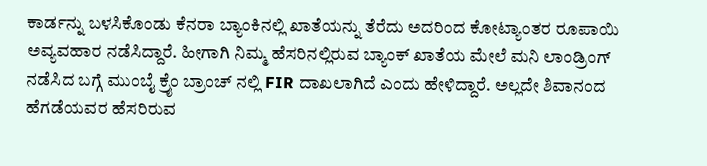ಕಾರ್ಡನ್ನು ಬಳಸಿಕೊಂಡು ಕೆನರಾ ಬ್ಯಾಂಕಿನಲ್ಲಿ ಖಾತೆಯನ್ನು ತೆರೆದು ಅದರಿಂದ ಕೋಟ್ಯಾಂತರ ರೂಪಾಯಿ ಅವ್ಯವಹಾರ ನಡೆಸಿದ್ದಾರೆ. ಹೀಗಾಗಿ ನಿಮ್ಮ ಹೆಸರಿನಲ್ಲಿರುವ ಬ್ಯಾಂಕ್ ಖಾತೆಯ ಮೇಲೆ ಮನಿ ಲಾಂಡ್ರಿಂಗ್ ನಡೆಸಿದ ಬಗ್ಗೆ ಮುಂಬೈ ಕ್ರೈಂ ಬ್ರಾಂಚ್ ನಲ್ಲಿ FIR ದಾಖಲಾಗಿದೆ ಎಂದು ಹೇಳಿದ್ದಾರೆ. ಅಲ್ಲದೇ ಶಿವಾನಂದ ಹೆಗಡೆಯವರ ಹೆಸರಿರುವ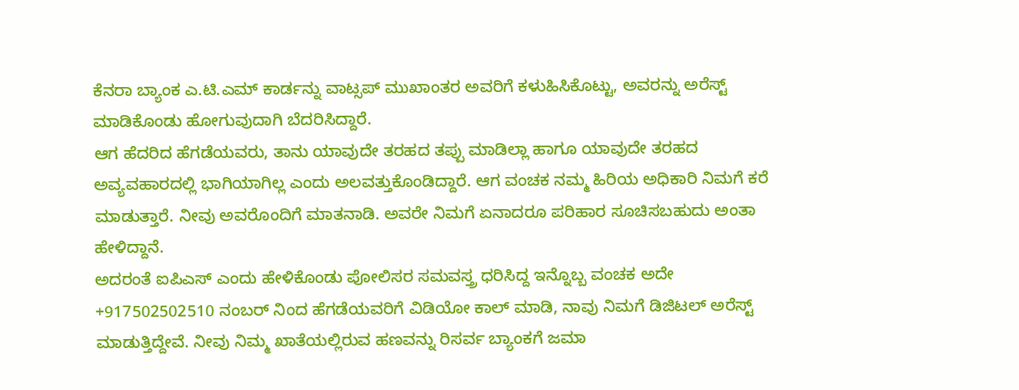ಕೆನರಾ ಬ್ಯಾಂಕ ಎ.ಟಿ.ಎಮ್ ಕಾರ್ಡನ್ನು ವಾಟ್ಸಪ್ ಮುಖಾಂತರ ಅವರಿಗೆ ಕಳುಹಿಸಿಕೊಟ್ಟು, ಅವರನ್ನು ಅರೆಸ್ಟ್ ಮಾಡಿಕೊಂಡು ಹೋಗುವುದಾಗಿ ಬೆದರಿಸಿದ್ದಾರೆ.
ಆಗ ಹೆದರಿದ ಹೆಗಡೆಯವರು, ತಾನು ಯಾವುದೇ ತರಹದ ತಪ್ಪು ಮಾಡಿಲ್ಲಾ ಹಾಗೂ ಯಾವುದೇ ತರಹದ ಅವ್ಯವಹಾರದಲ್ಲಿ ಭಾಗಿಯಾಗಿಲ್ಲ ಎಂದು ಅಲವತ್ತುಕೊಂಡಿದ್ದಾರೆ. ಆಗ ವಂಚಕ ನಮ್ಮ ಹಿರಿಯ ಅಧಿಕಾರಿ ನಿಮಗೆ ಕರೆ ಮಾಡುತ್ತಾರೆ. ನೀವು ಅವರೊಂದಿಗೆ ಮಾತನಾಡಿ. ಅವರೇ ನಿಮಗೆ ಏನಾದರೂ ಪರಿಹಾರ ಸೂಚಿಸಬಹುದು ಅಂತಾ ಹೇಳಿದ್ದಾನೆ.
ಅದರಂತೆ ಐಪಿಎಸ್ ಎಂದು ಹೇಳಿಕೊಂಡು ಪೋಲಿಸರ ಸಮವಸ್ತ್ರ ಧರಿಸಿದ್ದ ಇನ್ನೊಬ್ಬ ವಂಚಕ ಅದೇ +917502502510 ನಂಬರ್ ನಿಂದ ಹೆಗಡೆಯವರಿಗೆ ವಿಡಿಯೋ ಕಾಲ್ ಮಾಡಿ, ನಾವು ನಿಮಗೆ ಡಿಜಿಟಲ್ ಅರೆಸ್ಟ್ ಮಾಡುತ್ತಿದ್ದೇವೆ. ನೀವು ನಿಮ್ಮ ಖಾತೆಯಲ್ಲಿರುವ ಹಣವನ್ನು ರಿಸರ್ವ ಬ್ಯಾಂಕಗೆ ಜಮಾ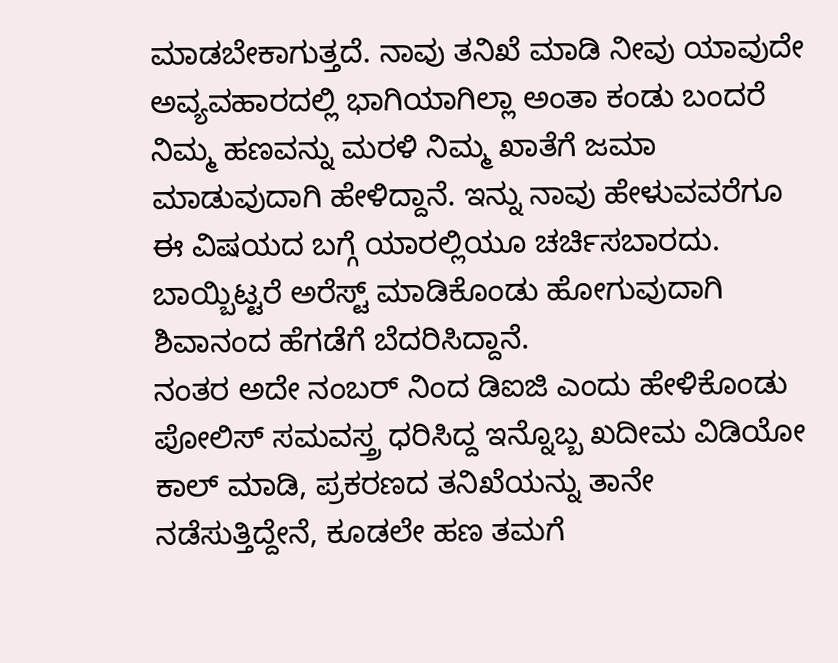ಮಾಡಬೇಕಾಗುತ್ತದೆ. ನಾವು ತನಿಖೆ ಮಾಡಿ ನೀವು ಯಾವುದೇ ಅವ್ಯವಹಾರದಲ್ಲಿ ಭಾಗಿಯಾಗಿಲ್ಲಾ ಅಂತಾ ಕಂಡು ಬಂದರೆ ನಿಮ್ಮ ಹಣವನ್ನು ಮರಳಿ ನಿಮ್ಮ ಖಾತೆಗೆ ಜಮಾ ಮಾಡುವುದಾಗಿ ಹೇಳಿದ್ದಾನೆ. ಇನ್ನು ನಾವು ಹೇಳುವವರೆಗೂ ಈ ವಿಷಯದ ಬಗ್ಗೆ ಯಾರಲ್ಲಿಯೂ ಚರ್ಚಿಸಬಾರದು. ಬಾಯ್ಬಿಟ್ಟರೆ ಅರೆಸ್ಟ್ ಮಾಡಿಕೊಂಡು ಹೋಗುವುದಾಗಿ ಶಿವಾನಂದ ಹೆಗಡೆಗೆ ಬೆದರಿಸಿದ್ದಾನೆ.
ನಂತರ ಅದೇ ನಂಬರ್ ನಿಂದ ಡಿಐಜಿ ಎಂದು ಹೇಳಿಕೊಂಡು ಪೋಲಿಸ್ ಸಮವಸ್ತ್ರ ಧರಿಸಿದ್ದ ಇನ್ನೊಬ್ಬ ಖದೀಮ ವಿಡಿಯೋ ಕಾಲ್ ಮಾಡಿ, ಪ್ರಕರಣದ ತನಿಖೆಯನ್ನು ತಾನೇ ನಡೆಸುತ್ತಿದ್ದೇನೆ, ಕೂಡಲೇ ಹಣ ತಮಗೆ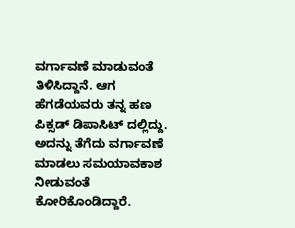ವರ್ಗಾವಣೆ ಮಾಡುವಂತೆ ತಿಳಿಸಿದ್ದಾನೆ. ಆಗ ಹೆಗಡೆಯವರು ತನ್ನ ಹಣ ಪಿಕ್ಸಡ್ ಡಿಪಾಸಿಟ್ ದಲ್ಲಿದ್ದು. ಅದನ್ನು ತೆಗೆದು ವರ್ಗಾವಣೆ ಮಾಡಲು ಸಮಯಾವಕಾಶ ನೀಡುವಂತೆ ಕೋರಿಕೊಂಡಿದ್ದಾರೆ.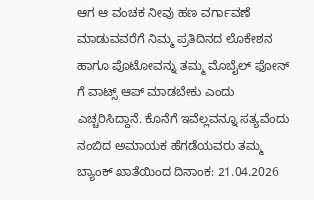ಆಗ ಆ ವಂಚಕ ನೀವು ಹಣ ವರ್ಗಾವಣೆ ಮಾಡುವವರೆಗೆ ನಿಮ್ಮ ಪ್ರತಿದಿನದ ಲೊಕೇಶನ ಹಾಗೂ ಪೊಟೋವನ್ನು ತಮ್ಮ ಮೊಬೈಲ್ ಫೋನ್ ಗೆ ವಾಟ್ಸ್ ಆಪ್ ಮಾಡಬೇಕು ಎಂದು ಎಚ್ಚರಿಸಿದ್ದಾನೆ. ಕೊನೆಗೆ ಇವೆಲ್ಲವನ್ನೂ ಸತ್ಯವೆಂದು ನಂಬಿದ ಅಮಾಯಕ ಹೆಗಡೆಯವರು ತಮ್ಮ ಬ್ಯಾಂಕ್ ಖಾತೆಯಿಂದ ದಿನಾಂಕ: 21.04.2026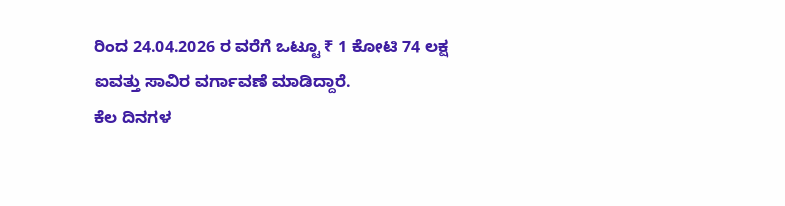ರಿಂದ 24.04.2026 ರ ವರೆಗೆ ಒಟ್ಟೂ ₹ 1 ಕೋಟಿ 74 ಲಕ್ಷ ಐವತ್ತು ಸಾವಿರ ವರ್ಗಾವಣೆ ಮಾಡಿದ್ದಾರೆ.
ಕೆಲ ದಿನಗಳ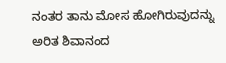ನಂತರ ತಾನು ಮೋಸ ಹೋಗಿರುವುದನ್ನು ಅರಿತ ಶಿವಾನಂದ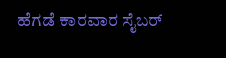ಹೆಗಡೆ ಕಾರವಾರ ಸೈಬರ್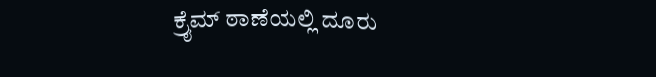ಕ್ರೈಮ್ ಠಾಣೆಯಲ್ಲಿ ದೂರು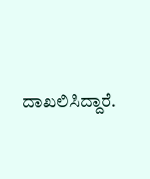ದಾಖಲಿಸಿದ್ದಾರೆ.